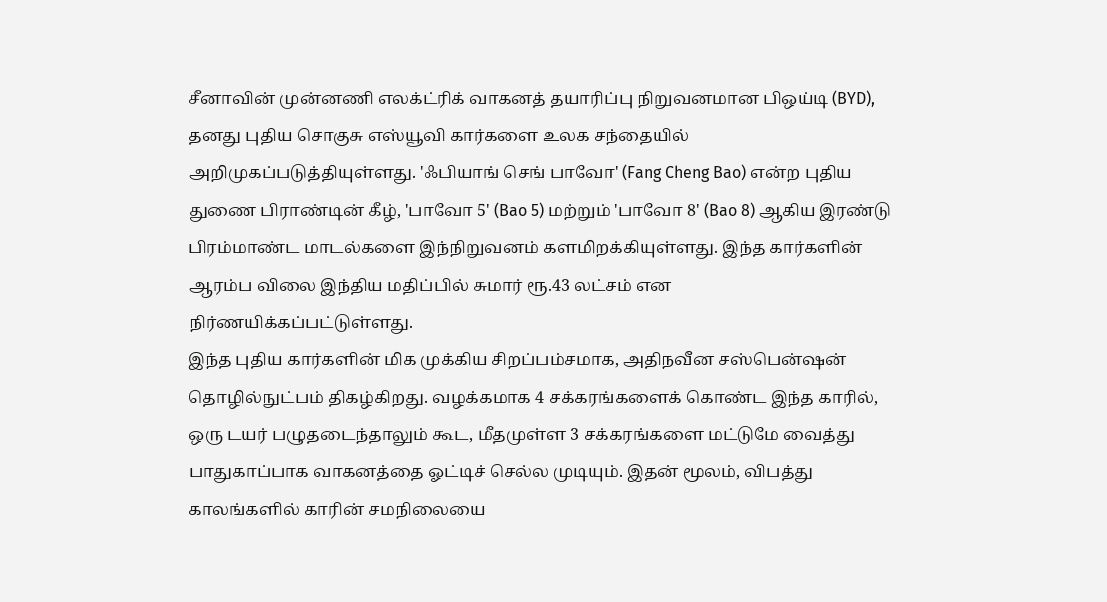சீனாவின் முன்னணி எலக்ட்ரிக் வாகனத் தயாரிப்பு நிறுவனமான பிஒய்டி (BYD), தனது புதிய சொகுசு எஸ்யூவி கார்களை உலக சந்தையில் அறிமுகப்படுத்தியுள்ளது. 'ஃபியாங் செங் பாவோ' (Fang Cheng Bao) என்ற புதிய துணை பிராண்டின் கீழ், 'பாவோ 5' (Bao 5) மற்றும் 'பாவோ 8' (Bao 8) ஆகிய இரண்டு பிரம்மாண்ட மாடல்களை இந்நிறுவனம் களமிறக்கியுள்ளது. இந்த கார்களின் ஆரம்ப விலை இந்திய மதிப்பில் சுமார் ரூ.43 லட்சம் என நிர்ணயிக்கப்பட்டுள்ளது.
இந்த புதிய கார்களின் மிக முக்கிய சிறப்பம்சமாக, அதிநவீன சஸ்பென்ஷன் தொழில்நுட்பம் திகழ்கிறது. வழக்கமாக 4 சக்கரங்களைக் கொண்ட இந்த காரில், ஒரு டயர் பழுதடைந்தாலும் கூட, மீதமுள்ள 3 சக்கரங்களை மட்டுமே வைத்து பாதுகாப்பாக வாகனத்தை ஓட்டிச் செல்ல முடியும். இதன் மூலம், விபத்து காலங்களில் காரின் சமநிலையை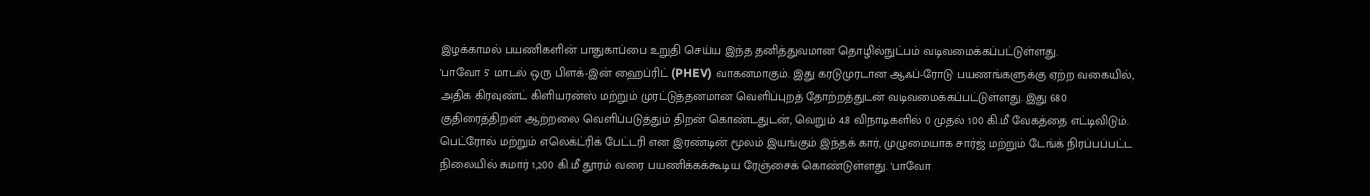இழக்காமல் பயணிகளின் பாதுகாப்பை உறுதி செய்ய இந்த தனித்துவமான தொழில்நுட்பம் வடிவமைக்கப்பட்டுள்ளது.
'பாவோ 5' மாடல் ஒரு பிளக்-இன் ஹைப்ரிட் (PHEV) வாகனமாகும். இது கரடுமுரடான ஆஃப்-ரோடு பயணங்களுக்கு ஏற்ற வகையில், அதிக கிரவுண்ட் கிளியரன்ஸ் மற்றும் முரட்டுத்தனமான வெளிப்புறத் தோற்றத்துடன் வடிவமைக்கப்பட்டுள்ளது. இது 680 குதிரைத்திறன் ஆற்றலை வெளிப்படுத்தும் திறன் கொண்டதுடன், வெறும் 4.8 விநாடிகளில் 0 முதல் 100 கி.மீ வேகத்தை எட்டிவிடும். பெட்ரோல் மற்றும் எலெக்ட்ரிக் பேட்டரி என இரண்டின் மூலம் இயங்கும் இந்தக் கார், முழுமையாக சார்ஜ் மற்றும் டேங்க் நிரப்பப்பட்ட நிலையில் சுமார் 1,200 கி.மீ தூரம் வரை பயணிக்கக்கூடிய ரேஞ்சைக் கொண்டுள்ளது. 'பாவோ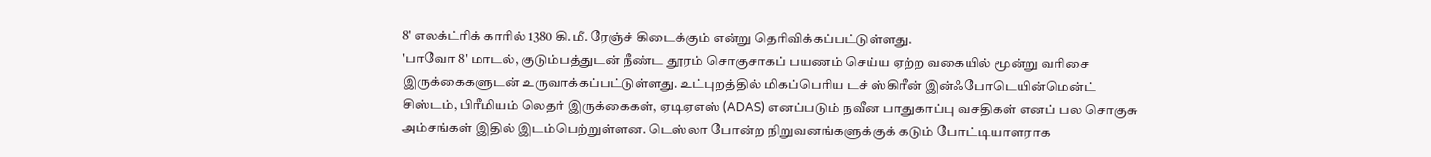8' எலக்ட்ரிக் காரில் 1380 கி.மீ. ரேஞ்ச் கிடைக்கும் என்று தெரிவிக்கப்பட்டுள்ளது.
'பாவோ 8' மாடல், குடும்பத்துடன் நீண்ட தூரம் சொகுசாகப் பயணம் செய்ய ஏற்ற வகையில் மூன்று வரிசை இருக்கைகளுடன் உருவாக்கப்பட்டுள்ளது. உட்புறத்தில் மிகப்பெரிய டச் ஸ்கிரீன் இன்ஃபோடெயின்மென்ட் சிஸ்டம், பிரீமியம் லெதர் இருக்கைகள், ஏடிஏஎஸ் (ADAS) எனப்படும் நவீன பாதுகாப்பு வசதிகள் எனப் பல சொகுசு அம்சங்கள் இதில் இடம்பெற்றுள்ளன. டெஸ்லா போன்ற நிறுவனங்களுக்குக் கடும் போட்டியாளராக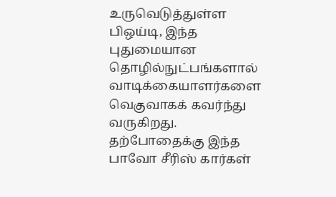உருவெடுத்துள்ள பிஒய்டி, இந்த புதுமையான தொழில்நுட்பங்களால் வாடிக்கையாளர்களை வெகுவாகக் கவர்ந்து வருகிறது. தற்போதைக்கு இந்த பாவோ சீரிஸ் கார்கள்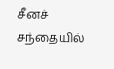சீனச் சந்தையில்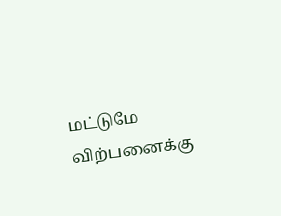மட்டுமே விற்பனைக்கு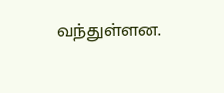வந்துள்ளன.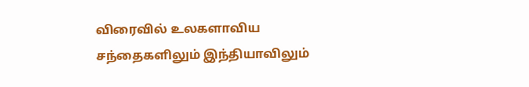விரைவில் உலகளாவிய சந்தைகளிலும் இந்தியாவிலும்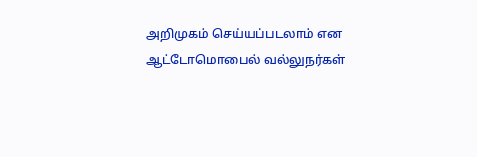அறிமுகம் செய்யப்படலாம் என ஆட்டோமொபைல் வல்லுநர்கள்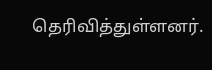தெரிவித்துள்ளனர்.